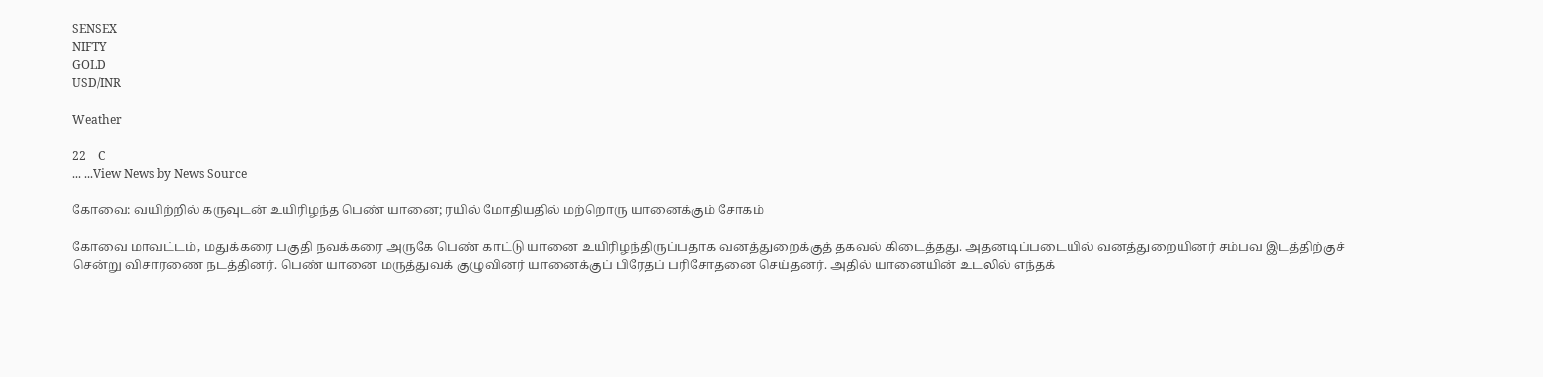SENSEX
NIFTY
GOLD
USD/INR

Weather

22    C
... ...View News by News Source

கோவை: வயிற்றில் கருவுடன் உயிரிழந்த பெண் யானை; ரயில் மோதியதில் மற்றொரு யானைக்கும் சோகம்

கோவை மாவட்டம், மதுக்கரை பகுதி நவக்கரை அருகே பெண் காட்டு யானை உயிரிழந்திருப்பதாக வனத்துறைக்குத் தகவல் கிடைத்தது. அதனடிப்படையில் வனத்துறையினர் சம்பவ இடத்திற்குச் சென்று விசாரணை நடத்தினர். பெண் யானை மருத்துவக் குழுவினர் யானைக்குப் பிரேதப் பரிசோதனை செய்தனர். அதில் யானையின் உடலில் எந்தக்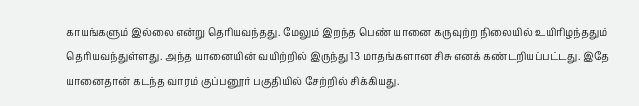காயங்களும் இல்லை என்று தெரியவந்தது. மேலும் இறந்த பெண் யானை கருவுற்ற நிலையில் உயிரிழந்ததும் தெரியவந்துள்ளது. அந்த யானையின் வயிற்றில் இருந்து 13 மாதங்களான சிசு எனக் கண்டறியப்பட்டது. இதே யானைதான் கடந்த வாரம் குப்பனூர் பகுதியில் சேற்றில் சிக்கியது.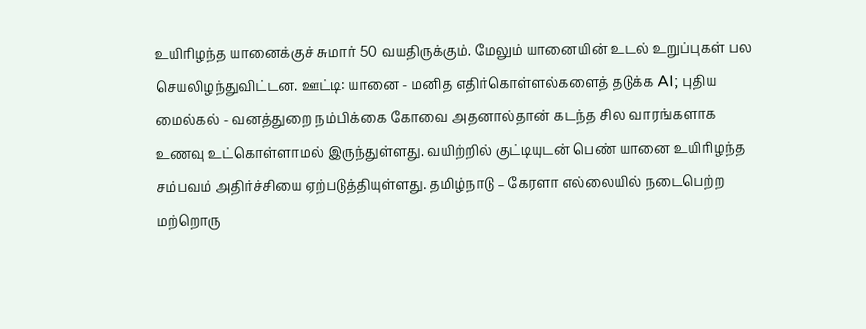உயிரிழந்த யானைக்குச் சுமார் 50 வயதிருக்கும். மேலும் யானையின் உடல் உறுப்புகள் பல செயலிழந்துவிட்டன. ஊட்டி: யானை - மனித எதிர்கொள்ளல்களைத் தடுக்க AI; புதிய மைல்கல் - வனத்துறை நம்பிக்கை கோவை அதனால்தான் கடந்த சில வாரங்களாக உணவு உட்கொள்ளாமல் இருந்துள்ளது. வயிற்றில் குட்டியுடன் பெண் யானை உயிரிழந்த சம்பவம் அதிர்ச்சியை ஏற்படுத்தியுள்ளது. தமிழ்நாடு – கேரளா எல்லையில் நடைபெற்ற மற்றொரு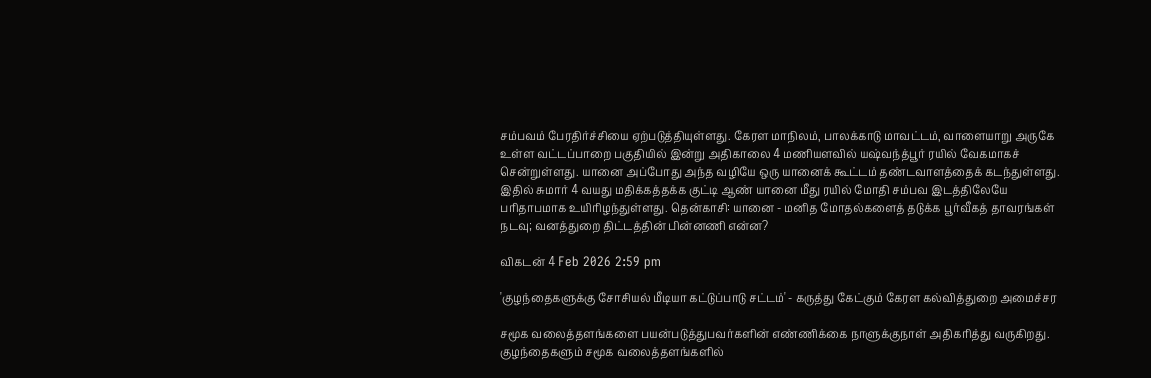சம்பவம் பேரதிர்ச்சியை ஏற்படுத்தியுள்ளது. கேரள மாநிலம், பாலக்காடு மாவட்டம், வாளையாறு அருகே உள்ள வட்டப்பாறை பகுதியில் இன்று அதிகாலை 4 மணியளவில் யஷ்வந்த்பூர் ரயில் வேகமாகச் சென்றுள்ளது. யானை அப்போது அந்த வழியே ஒரு யானைக் கூட்டம் தண்டவாளத்தைக் கடந்துள்ளது. இதில் சுமார் 4 வயது மதிக்கத்தக்க குட்டி ஆண் யானை மீது ரயில் மோதி சம்பவ இடத்திலேயே பரிதாபமாக உயிரிழந்துள்ளது. தென்காசி: யானை - மனித மோதல்களைத் தடுக்க பூர்வீகத் தாவரங்கள் நடவு; வனத்துறை திட்டத்தின் பின்னணி என்ன?

விகடன் 4 Feb 2026 2:59 pm

'குழந்தைகளுக்கு சோசியல் மீடியா கட்டுப்பாடு சட்டம்' - கருத்து கேட்கும் கேரள கல்வித்துறை அமைச்சர

சமூக வலைத்தளங்களை பயன்படுத்துபவர்களின் எண்ணிக்கை நாளுக்குநாள் அதிகரித்து வருகிறது. குழந்தைகளும் சமூக வலைத்தளங்களில்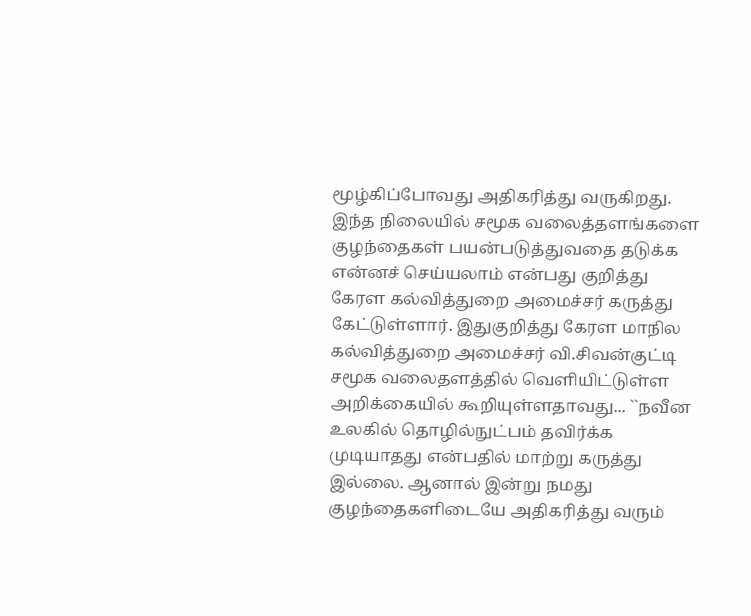மூழ்கிப்போவது அதிகரித்து வருகிறது. இந்த நிலையில் சமூக வலைத்தளங்களை குழந்தைகள் பயன்படுத்துவதை தடுக்க என்னச் செய்யலாம் என்பது குறித்து கேரள கல்வித்துறை அமைச்சர் கருத்து கேட்டுள்ளார். இதுகுறித்து கேரள மாநில கல்வித்துறை அமைச்சர் வி.சிவன்குட்டி சமூக வலைதளத்தில் வெளியிட்டுள்ள அறிக்கையில் கூறியுள்ளதாவது... ``நவீன உலகில் தொழில்நுட்பம் தவிர்க்க முடியாதது என்பதில் மாற்று கருத்து இல்லை. ஆனால் இன்று நமது குழந்தைகளிடையே அதிகரித்து வரும்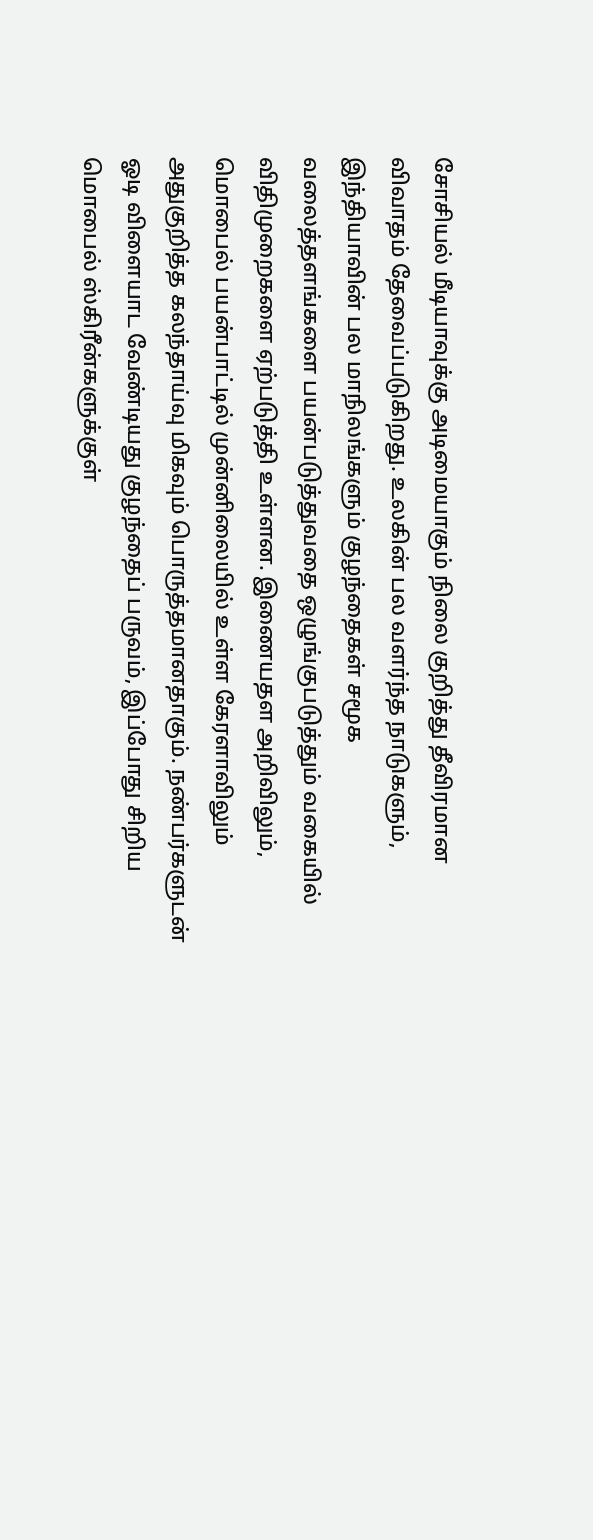சோசியல் மீடியாவுக்கு அடிமையாகும் நிலை குறித்து தீவிரமான விவாதம் தேவைப்படுகிறது. உலகின் பல வளர்ந்த நாடுகளும், இந்தியாவின் பல மாநிலங்களும் குழந்தைகள் சமூக வலைத்தளங்களை பயன்படுத்துவதை ஒழுங்குபடுத்தும் வகையில் விதிமுறைகளை ஏற்படுத்தி உள்ளன. இணையதள அறிவிலும், மொபைல் பயன்பாட்டில் முன்னிலையில் உள்ள கேரளாவிலும் அதுகுறித்த கலந்தாய்வு மிகவும் பொருத்தமானதாகும். நண்பர்களுடன் ஓடி விளையாட வேண்டியது குழந்தைப் பருவம், இப்போது சிறிய மொபைல் ஸ்கிரீன்களுக்குள்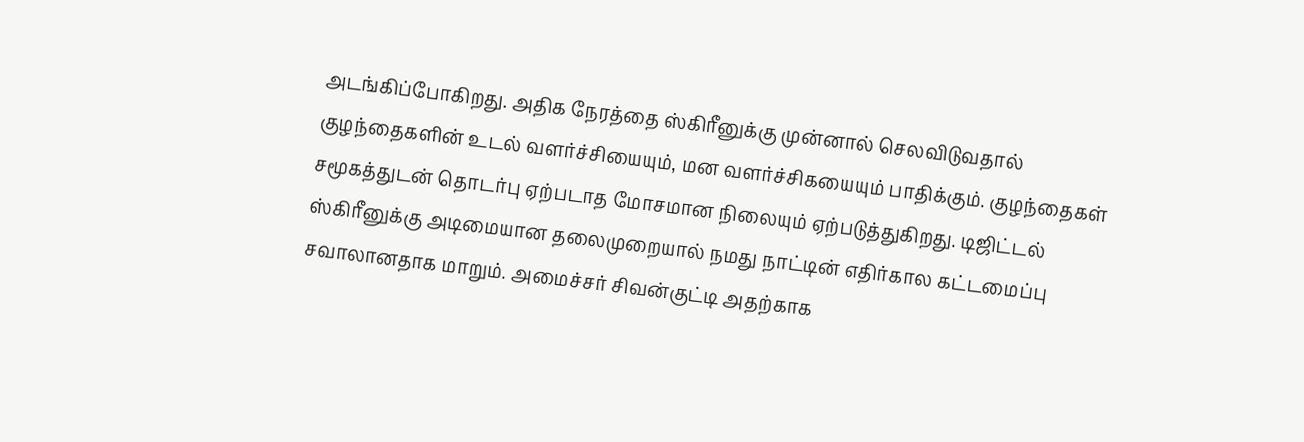அடங்கிப்போகிறது. அதிக நேரத்தை ஸ்கிரீனுக்கு முன்னால் செலவிடுவதால் குழந்தைகளின் உடல் வளர்ச்சியையும், மன வளர்ச்சிகயையும் பாதிக்கும். குழந்தைகள் சமூகத்துடன் தொடர்பு ஏற்படாத மோசமான நிலையும் ஏற்படுத்துகிறது. டிஜிட்டல் ஸ்கிரீனுக்கு அடிமையான தலைமுறையால் நமது நாட்டின் எதிர்கால கட்டமைப்பு சவாலானதாக மாறும். அமைச்சர் சிவன்குட்டி அதற்காக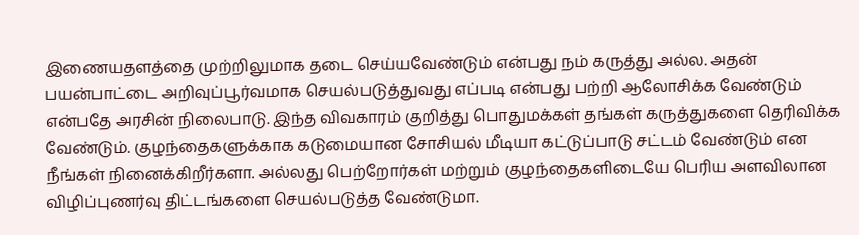இணையதளத்தை முற்றிலுமாக தடை செய்யவேண்டும் என்பது நம் கருத்து அல்ல. அதன் பயன்பாட்டை அறிவுப்பூர்வமாக செயல்படுத்துவது எப்படி என்பது பற்றி ஆலோசிக்க வேண்டும் என்பதே அரசின் நிலைபாடு. இந்த விவகாரம் குறித்து பொதுமக்கள் தங்கள் கருத்துகளை தெரிவிக்க வேண்டும். குழந்தைகளுக்காக கடுமையான சோசியல் மீடியா கட்டுப்பாடு சட்டம் வேண்டும் என நீங்கள் நினைக்கிறீர்களா. அல்லது பெற்றோர்கள் மற்றும் குழந்தைகளிடையே பெரிய அளவிலான விழிப்புணர்வு திட்டங்களை செயல்படுத்த வேண்டுமா.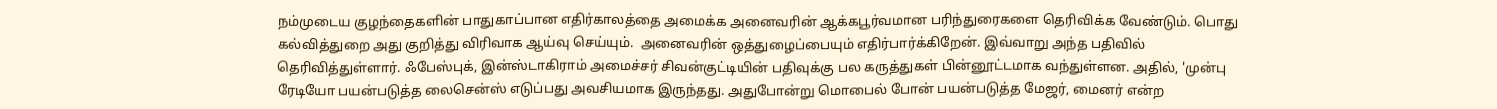நம்முடைய குழந்தைகளின் பாதுகாப்பான எதிர்காலத்தை அமைக்க அனைவரின் ஆக்கபூர்வமான பரிந்துரைகளை தெரிவிக்க வேண்டும். பொது கல்வித்துறை அது குறித்து விரிவாக ஆய்வு செய்யும்.  அனைவரின் ஒத்துழைப்பையும் எதிர்பார்க்கிறேன். இவ்வாறு அந்த பதிவில் தெரிவித்துள்ளார். ஃபேஸ்புக், இன்ஸ்டாகிராம் அமைச்சர் சிவன்குட்டியின் பதிவுக்கு பல கருத்துகள் பின்னூட்டமாக வந்துள்ளன. அதில், 'முன்பு ரேடியோ பயன்படுத்த லைசென்ஸ் எடுப்பது அவசியமாக இருந்தது. அதுபோன்று மொபைல் போன் பயன்படுத்த மேஜர், மைனர் என்ற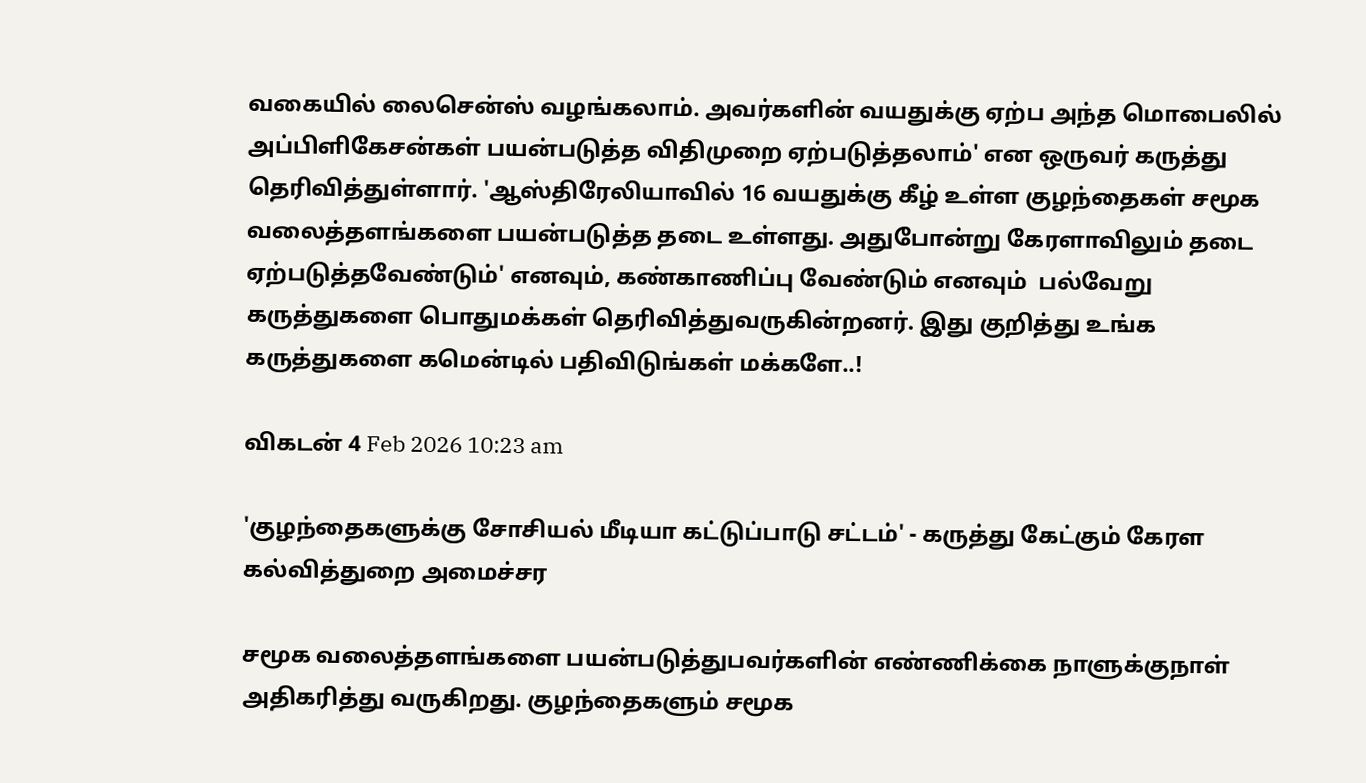வகையில் லைசென்ஸ் வழங்கலாம். அவர்களின் வயதுக்கு ஏற்ப அந்த மொபைலில் அப்பிளிகேசன்கள் பயன்படுத்த விதிமுறை ஏற்படுத்தலாம்' என ஒருவர் கருத்து தெரிவித்துள்ளார். 'ஆஸ்திரேலியாவில் 16 வயதுக்கு கீழ் உள்ள குழந்தைகள் சமூக வலைத்தளங்களை பயன்படுத்த தடை உள்ளது. அதுபோன்று கேரளாவிலும் தடை ஏற்படுத்தவேண்டும்' எனவும், கண்காணிப்பு வேண்டும் எனவும்  பல்வேறு கருத்துகளை பொதுமக்கள் தெரிவித்துவருகின்றனர். இது குறித்து உங்க கருத்துகளை கமென்டில் பதிவிடுங்கள் மக்களே..!

விகடன் 4 Feb 2026 10:23 am

'குழந்தைகளுக்கு சோசியல் மீடியா கட்டுப்பாடு சட்டம்' - கருத்து கேட்கும் கேரள கல்வித்துறை அமைச்சர

சமூக வலைத்தளங்களை பயன்படுத்துபவர்களின் எண்ணிக்கை நாளுக்குநாள் அதிகரித்து வருகிறது. குழந்தைகளும் சமூக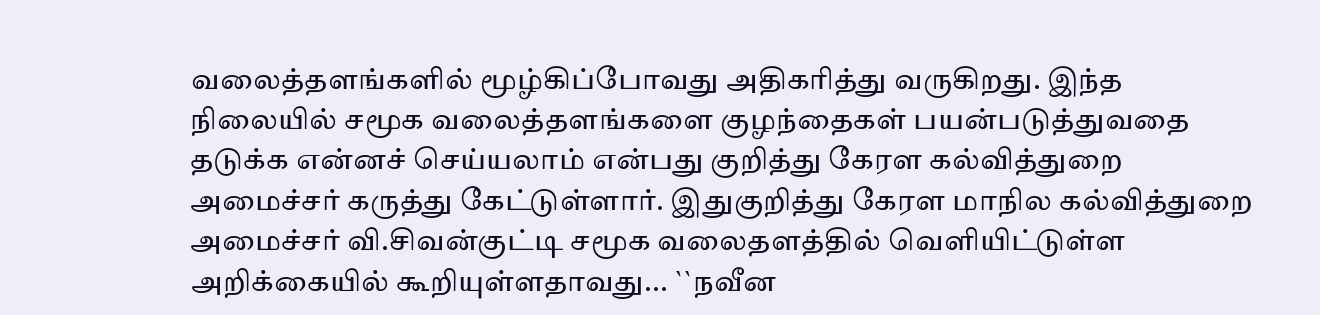வலைத்தளங்களில் மூழ்கிப்போவது அதிகரித்து வருகிறது. இந்த நிலையில் சமூக வலைத்தளங்களை குழந்தைகள் பயன்படுத்துவதை தடுக்க என்னச் செய்யலாம் என்பது குறித்து கேரள கல்வித்துறை அமைச்சர் கருத்து கேட்டுள்ளார். இதுகுறித்து கேரள மாநில கல்வித்துறை அமைச்சர் வி.சிவன்குட்டி சமூக வலைதளத்தில் வெளியிட்டுள்ள அறிக்கையில் கூறியுள்ளதாவது... ``நவீன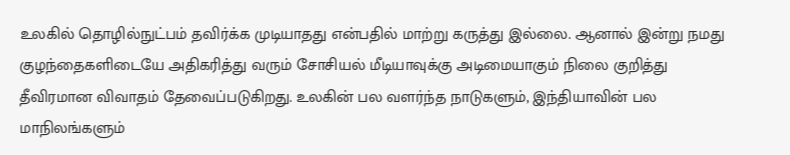உலகில் தொழில்நுட்பம் தவிர்க்க முடியாதது என்பதில் மாற்று கருத்து இல்லை. ஆனால் இன்று நமது குழந்தைகளிடையே அதிகரித்து வரும் சோசியல் மீடியாவுக்கு அடிமையாகும் நிலை குறித்து தீவிரமான விவாதம் தேவைப்படுகிறது. உலகின் பல வளர்ந்த நாடுகளும், இந்தியாவின் பல மாநிலங்களும்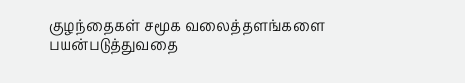குழந்தைகள் சமூக வலைத்தளங்களை பயன்படுத்துவதை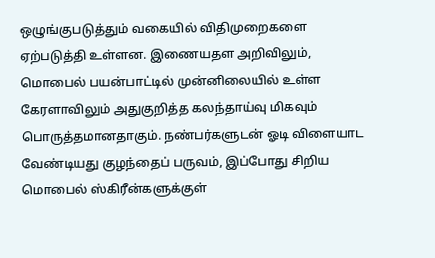ஒழுங்குபடுத்தும் வகையில் விதிமுறைகளை ஏற்படுத்தி உள்ளன. இணையதள அறிவிலும், மொபைல் பயன்பாட்டில் முன்னிலையில் உள்ள கேரளாவிலும் அதுகுறித்த கலந்தாய்வு மிகவும் பொருத்தமானதாகும். நண்பர்களுடன் ஓடி விளையாட வேண்டியது குழந்தைப் பருவம், இப்போது சிறிய மொபைல் ஸ்கிரீன்களுக்குள்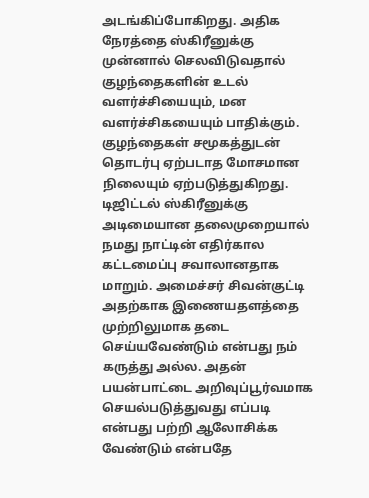அடங்கிப்போகிறது. அதிக நேரத்தை ஸ்கிரீனுக்கு முன்னால் செலவிடுவதால் குழந்தைகளின் உடல் வளர்ச்சியையும், மன வளர்ச்சிகயையும் பாதிக்கும். குழந்தைகள் சமூகத்துடன் தொடர்பு ஏற்படாத மோசமான நிலையும் ஏற்படுத்துகிறது. டிஜிட்டல் ஸ்கிரீனுக்கு அடிமையான தலைமுறையால் நமது நாட்டின் எதிர்கால கட்டமைப்பு சவாலானதாக மாறும். அமைச்சர் சிவன்குட்டி அதற்காக இணையதளத்தை முற்றிலுமாக தடை செய்யவேண்டும் என்பது நம் கருத்து அல்ல. அதன் பயன்பாட்டை அறிவுப்பூர்வமாக செயல்படுத்துவது எப்படி என்பது பற்றி ஆலோசிக்க வேண்டும் என்பதே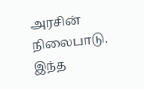அரசின் நிலைபாடு. இந்த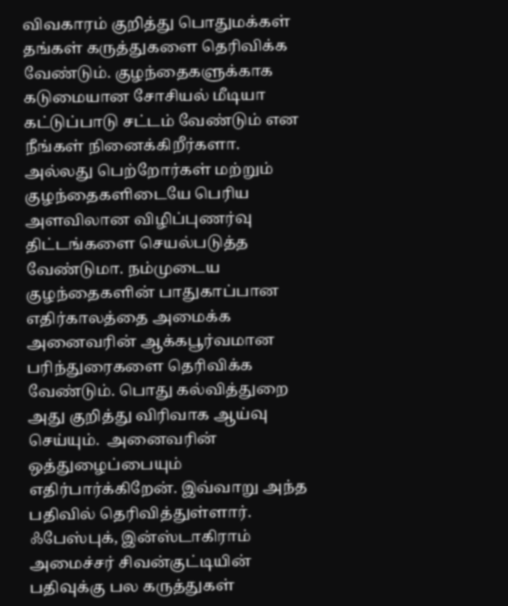விவகாரம் குறித்து பொதுமக்கள் தங்கள் கருத்துகளை தெரிவிக்க வேண்டும். குழந்தைகளுக்காக கடுமையான சோசியல் மீடியா கட்டுப்பாடு சட்டம் வேண்டும் என நீங்கள் நினைக்கிறீர்களா. அல்லது பெற்றோர்கள் மற்றும் குழந்தைகளிடையே பெரிய அளவிலான விழிப்புணர்வு திட்டங்களை செயல்படுத்த வேண்டுமா. நம்முடைய குழந்தைகளின் பாதுகாப்பான எதிர்காலத்தை அமைக்க அனைவரின் ஆக்கபூர்வமான பரிந்துரைகளை தெரிவிக்க வேண்டும். பொது கல்வித்துறை அது குறித்து விரிவாக ஆய்வு செய்யும்.  அனைவரின் ஒத்துழைப்பையும் எதிர்பார்க்கிறேன். இவ்வாறு அந்த பதிவில் தெரிவித்துள்ளார். ஃபேஸ்புக், இன்ஸ்டாகிராம் அமைச்சர் சிவன்குட்டியின் பதிவுக்கு பல கருத்துகள்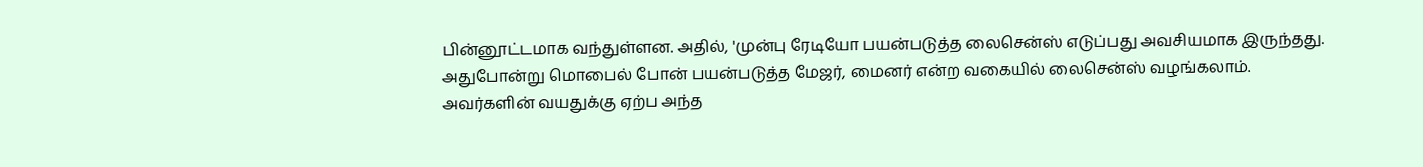பின்னூட்டமாக வந்துள்ளன. அதில், 'முன்பு ரேடியோ பயன்படுத்த லைசென்ஸ் எடுப்பது அவசியமாக இருந்தது. அதுபோன்று மொபைல் போன் பயன்படுத்த மேஜர், மைனர் என்ற வகையில் லைசென்ஸ் வழங்கலாம். அவர்களின் வயதுக்கு ஏற்ப அந்த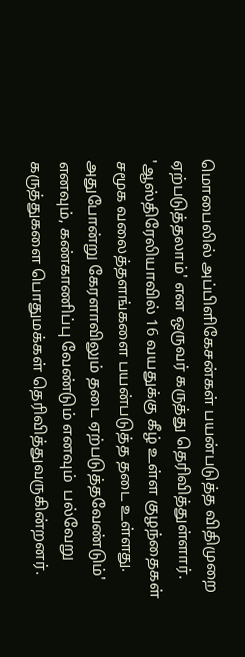மொபைலில் அப்பிளிகேசன்கள் பயன்படுத்த விதிமுறை ஏற்படுத்தலாம்' என ஒருவர் கருத்து தெரிவித்துள்ளார். 'ஆஸ்திரேலியாவில் 16 வயதுக்கு கீழ் உள்ள குழந்தைகள் சமூக வலைத்தளங்களை பயன்படுத்த தடை உள்ளது. அதுபோன்று கேரளாவிலும் தடை ஏற்படுத்தவேண்டும்' எனவும், கண்காணிப்பு வேண்டும் எனவும்  பல்வேறு கருத்துகளை பொதுமக்கள் தெரிவித்துவருகின்றனர்.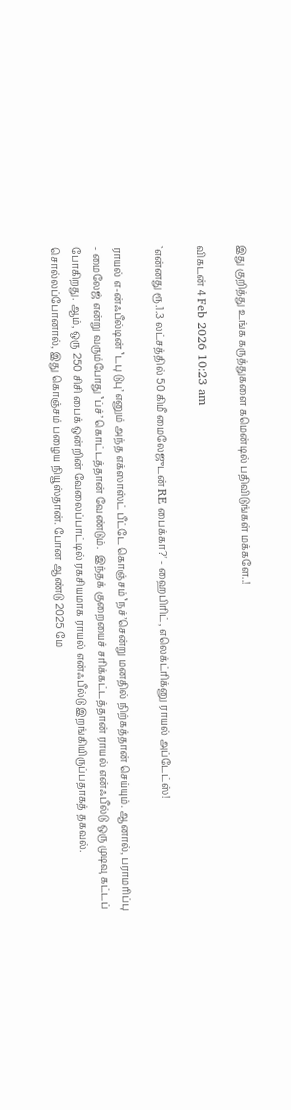இது குறித்து உங்க கருத்துகளை கமென்டில் பதிவிடுங்கள் மக்களே..!

விகடன் 4 Feb 2026 10:23 am

`என்னது ரூ.1.3 லட்சத்தில் 50 கிமீ மைலேஜுடன் RE பைக்கா?' - ஹைபிரிட், எலெக்ட்ரிக்னு ராயல் அப்டேட்ஸ்!

ராயல் எ-ன்ஃபீல்டின் ‛டபு டுபு’ எனும் அந்த எக்ஸாஸ்ட் பீட்டே கொஞ்சம் ‛நச்’சென்று மனதில் நிற்கத்தான் செய்யும். ஆனால், பராமரிப்பு - மைலேஜ் என்று வரும்போது ‛ப்ச்’ கொட்டத்தான் வேண்டும்.  இந்தக் குறையைச் சரிக்கட்டத்தான் ராயல் என்ஃபீல்டு ஒரு முடிவு கட்டப் போகிறது. ஆம், ஒரு 250 சிசி பைக் ஒன்றின் வேலைப்பாட்டில் ரகசியமாக ராயல் என்ஃபீல்டு இறங்கியிருப்பதாகத் தகவல். சொல்லப்போனால், இது கொஞ்சம் பழைய நியூஸ்தான். போன ஆண்டு 2025 மே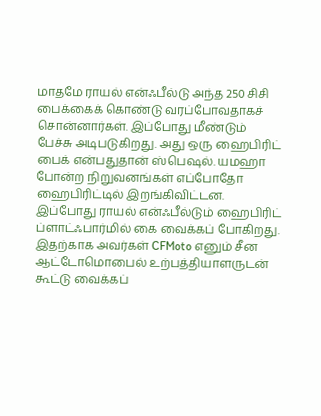மாதமே ராயல் என்ஃபீல்டு அந்த 250 சிசி பைக்கைக் கொண்டு வரப்போவதாகச் சொன்னார்கள். இப்போது மீண்டும் பேச்சு அடிபடுகிறது. அது ஒரு ஹைபிரிட் பைக் என்பதுதான் ஸ்பெஷல். யமஹா போன்ற நிறுவனங்கள் எப்போதோ ஹைபிரிட்டில் இறங்கிவிட்டன. இப்போது ராயல் என்ஃபீல்டும் ஹைபிரிட் ப்ளாட்ஃபார்மில் கை வைக்கப் போகிறது. இதற்காக அவர்கள் CFMoto எனும் சீன ஆட்டோமொபைல் உற்பத்தியாளருடன் கூட்டு வைக்கப்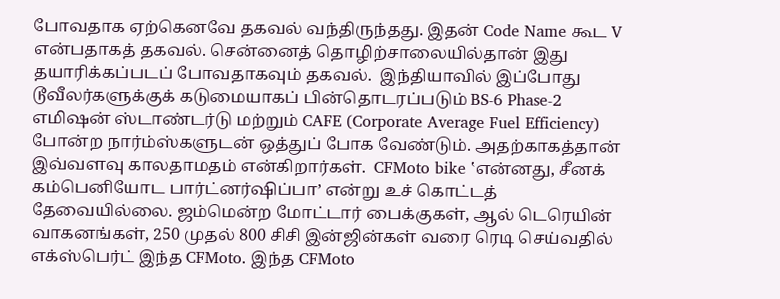போவதாக ஏற்கெனவே தகவல் வந்திருந்தது. இதன் Code Name கூட V என்பதாகத் தகவல். சென்னைத் தொழிற்சாலையில்தான் இது தயாரிக்கப்படப் போவதாகவும் தகவல்.  இந்தியாவில் இப்போது டூவீலர்களுக்குக் கடுமையாகப் பின்தொடரப்படும் BS-6 Phase-2 எமிஷன் ஸ்டாண்டர்டு மற்றும் CAFE (Corporate Average Fuel Efficiency) போன்ற நார்ம்ஸ்களுடன் ஒத்துப் போக வேண்டும். அதற்காகத்தான் இவ்வளவு காலதாமதம் என்கிறார்கள்.  CFMoto bike ‛என்னது, சீனக் கம்பெனியோட பார்ட்னர்ஷிப்பா’ என்று உச் கொட்டத் தேவையில்லை. ஜம்மென்ற மோட்டார் பைக்குகள், ஆல் டெரெயின் வாகனங்கள், 250 முதல் 800 சிசி இன்ஜின்கள் வரை ரெடி செய்வதில் எக்ஸ்பெர்ட் இந்த CFMoto. இந்த CFMoto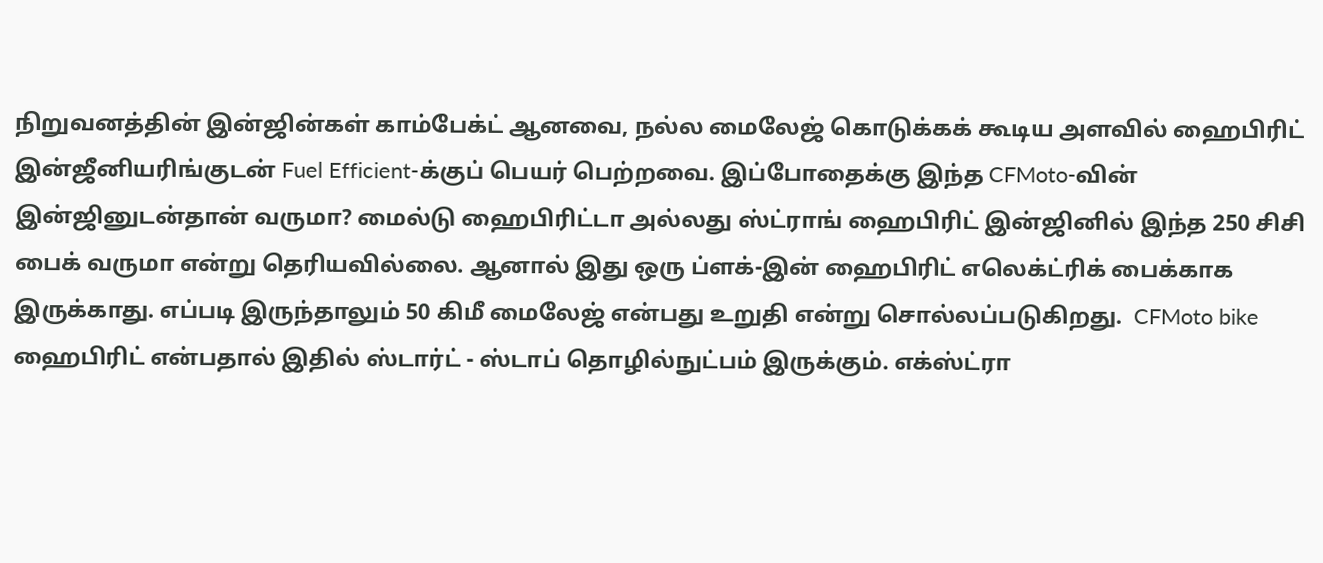நிறுவனத்தின் இன்ஜின்கள் காம்பேக்ட் ஆனவை, நல்ல மைலேஜ் கொடுக்கக் கூடிய அளவில் ஹைபிரிட் இன்ஜீனியரிங்குடன் Fuel Efficient-க்குப் பெயர் பெற்றவை. இப்போதைக்கு இந்த CFMoto-வின் இன்ஜினுடன்தான் வருமா? மைல்டு ஹைபிரிட்டா அல்லது ஸ்ட்ராங் ஹைபிரிட் இன்ஜினில் இந்த 250 சிசி பைக் வருமா என்று தெரியவில்லை. ஆனால் இது ஒரு ப்ளக்-இன் ஹைபிரிட் எலெக்ட்ரிக் பைக்காக இருக்காது. எப்படி இருந்தாலும் 50 கிமீ மைலேஜ் என்பது உறுதி என்று சொல்லப்படுகிறது.  CFMoto bike ஹைபிரிட் என்பதால் இதில் ஸ்டார்ட் - ஸ்டாப் தொழில்நுட்பம் இருக்கும். எக்ஸ்ட்ரா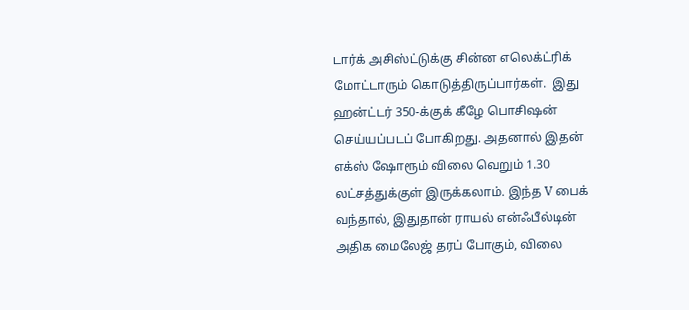டார்க் அசிஸ்ட்டுக்கு சின்ன எலெக்ட்ரிக் மோட்டாரும் கொடுத்திருப்பார்கள்.  இது ஹன்ட்டர் 350-க்குக் கீழே பொசிஷன் செய்யப்படப் போகிறது. அதனால் இதன் எக்ஸ் ஷோரூம் விலை வெறும் 1.30 லட்சத்துக்குள் இருக்கலாம். இந்த V பைக் வந்தால், இதுதான் ராயல் என்ஃபீல்டின் அதிக மைலேஜ் தரப் போகும், விலை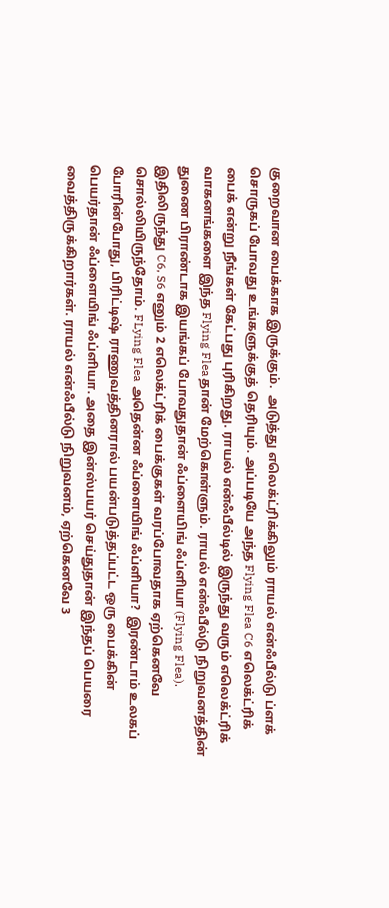குறைவான பைக்காக இருக்கும்.  அடுத்து எலெக்ட்ரிக்கிலும் ராயல் என்ஃபீல்டு ப்ளக் சொருகப் போவது உங்களுக்குத் தெரியும். அப்படியே அந்த Flying Flea C6 எலெக்ட்ரிக் பைக் என்று நீங்கள் கேட்பது புரிகிறது. ராயல் என்ஃபீல்டில் இருந்து வரும் எலெக்ட்ரிக் வாகனங்களை இந்த Flying Fleaதான் மேற்கொள்ளும். ராயல் என்ஃபீல்டு நிறுவனத்தின் துணை பிராண்டாக இயங்கப் போவதுதான் ஃப்ளையிங் ஃப்ளியா (Flying Flea). இதிலிருந்து C6, S6 எனும் 2 எலெக்ட்ரிக் பைக்குகள் வரப்போவதாக ஏற்கெனவே சொல்லியிருந்தோம். FLying Flea அதென்ன ஃப்ளையிங் ஃப்ளியா?  இரண்டாம் உலகப் போரின்போது, பிரிட்டிஷ் ராணுவத்தினரால் பயன்படுத்தப்பட்ட ஒரு பைக்கின் பெயர்தான் ஃப்ளையிங் ஃப்ளியா. அதை இன்ஸ்பயர் செய்துதான் இந்தப் பெயரை வைத்திருக்கிறார்கள். ராயல் என்ஃபீல்டு நிறுவனம், ஏற்கெனவே 3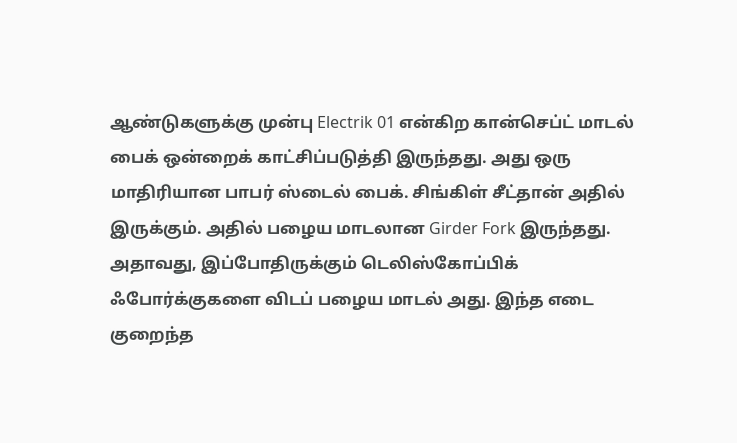ஆண்டுகளுக்கு முன்பு Electrik 01 என்கிற கான்செப்ட் மாடல் பைக் ஒன்றைக் காட்சிப்படுத்தி இருந்தது. அது ஒரு மாதிரியான பாபர் ஸ்டைல் பைக். சிங்கிள் சீட்தான் அதில் இருக்கும். அதில் பழைய மாடலான Girder Fork இருந்தது. அதாவது, இப்போதிருக்கும் டெலிஸ்கோப்பிக் ஃபோர்க்குகளை விடப் பழைய மாடல் அது. இந்த எடை குறைந்த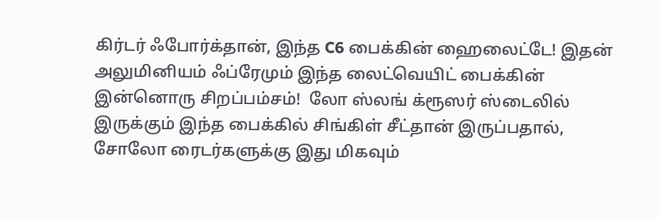கிர்டர் ஃபோர்க்தான், இந்த C6 பைக்கின் ஹைலைட்டே! இதன் அலுமினியம் ஃப்ரேமும் இந்த லைட்வெயிட் பைக்கின் இன்னொரு சிறப்பம்சம்!  லோ ஸ்லங் க்ரூஸர் ஸ்டைலில் இருக்கும் இந்த பைக்கில் சிங்கிள் சீட்தான் இருப்பதால், சோலோ ரைடர்களுக்கு இது மிகவும்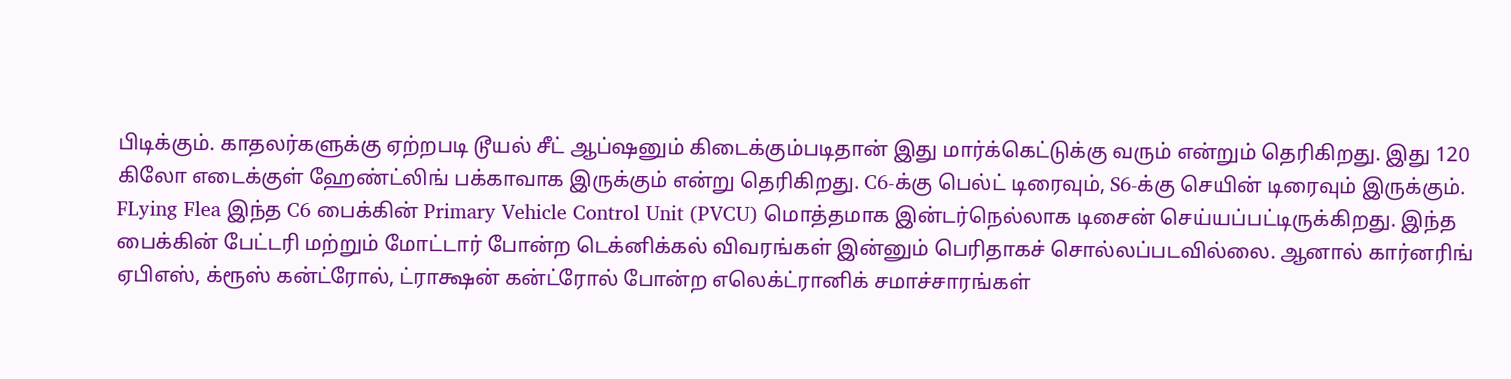பிடிக்கும். காதலர்களுக்கு ஏற்றபடி டூயல் சீட் ஆப்ஷனும் கிடைக்கும்படிதான் இது மார்க்கெட்டுக்கு வரும் என்றும் தெரிகிறது. இது 120 கிலோ எடைக்குள் ஹேண்ட்லிங் பக்காவாக இருக்கும் என்று தெரிகிறது. C6-க்கு பெல்ட் டிரைவும், S6-க்கு செயின் டிரைவும் இருக்கும். FLying Flea இந்த C6 பைக்கின் Primary Vehicle Control Unit (PVCU) மொத்தமாக இன்டர்நெல்லாக டிசைன் செய்யப்பட்டிருக்கிறது. இந்த பைக்கின் பேட்டரி மற்றும் மோட்டார் போன்ற டெக்னிக்கல் விவரங்கள் இன்னும் பெரிதாகச் சொல்லப்படவில்லை. ஆனால் கார்னரிங் ஏபிஎஸ், க்ரூஸ் கன்ட்ரோல், ட்ராக்ஷன் கன்ட்ரோல் போன்ற எலெக்ட்ரானிக் சமாச்சாரங்கள்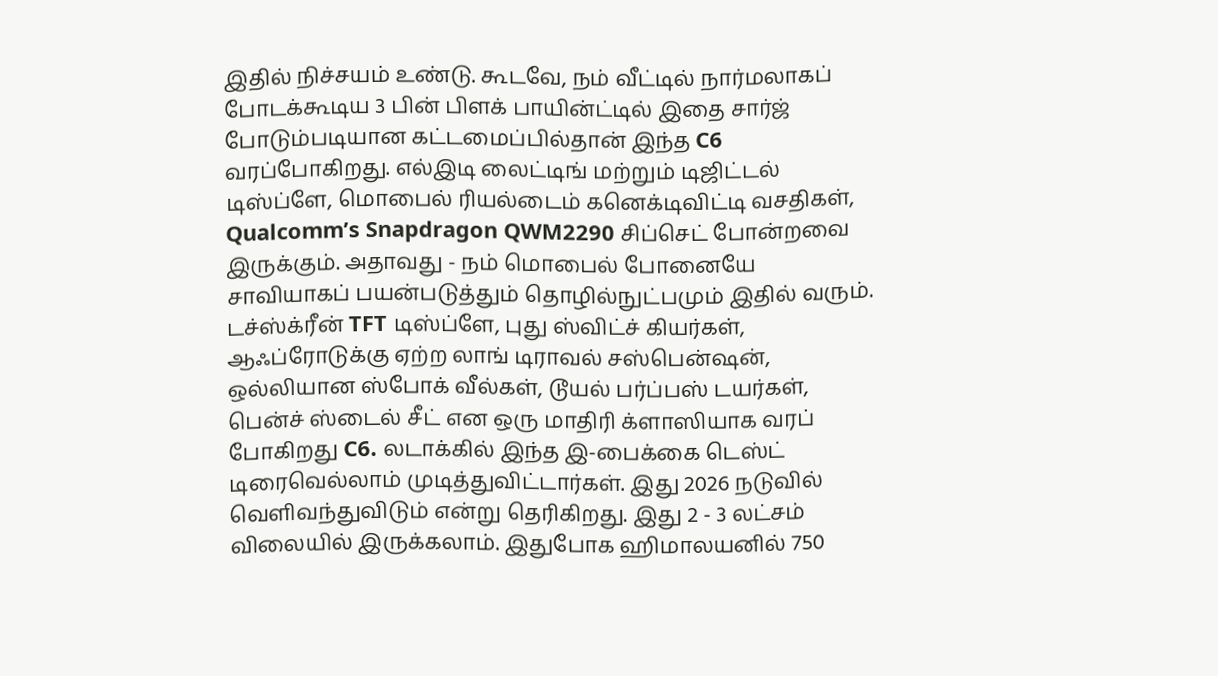இதில் நிச்சயம் உண்டு. கூடவே, நம் வீட்டில் நார்மலாகப் போடக்கூடிய 3 பின் பிளக் பாயின்ட்டில் இதை சார்ஜ் போடும்படியான கட்டமைப்பில்தான் இந்த C6 வரப்போகிறது. எல்இடி லைட்டிங் மற்றும் டிஜிட்டல் டிஸ்ப்ளே, மொபைல் ரியல்டைம் கனெக்டிவிட்டி வசதிகள், Qualcomm’s Snapdragon QWM2290 சிப்செட் போன்றவை இருக்கும். அதாவது - நம் மொபைல் போனையே சாவியாகப் பயன்படுத்தும் தொழில்நுட்பமும் இதில் வரும். டச்ஸ்க்ரீன் TFT டிஸ்ப்ளே, புது ஸ்விட்ச் கியர்கள், ஆஃப்ரோடுக்கு ஏற்ற லாங் டிராவல் சஸ்பென்ஷன், ஒல்லியான ஸ்போக் வீல்கள், டூயல் பர்ப்பஸ் டயர்கள், பென்ச் ஸ்டைல் சீட் என ஒரு மாதிரி க்ளாஸியாக வரப் போகிறது C6. லடாக்கில் இந்த இ-பைக்கை டெஸ்ட் டிரைவெல்லாம் முடித்துவிட்டார்கள். இது 2026 நடுவில் வெளிவந்துவிடும் என்று தெரிகிறது. இது 2 - 3 லட்சம் விலையில் இருக்கலாம். இதுபோக ஹிமாலயனில் 750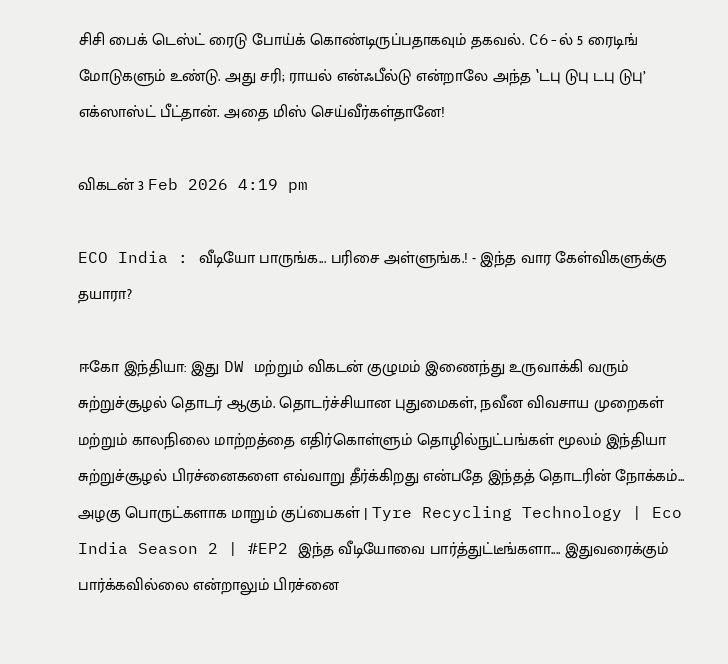சிசி பைக் டெஸ்ட் ரைடு போய்க் கொண்டிருப்பதாகவும் தகவல். C6-ல் 5 ரைடிங் மோடுகளும் உண்டு. அது சரி; ராயல் என்ஃபீல்டு என்றாலே அந்த ‛டபு டுபு டபு டுபு’ எக்ஸாஸ்ட் பீட்தான். அதை மிஸ் செய்வீர்கள்தானே!

விகடன் 3 Feb 2026 4:19 pm

ECO India : வீடியோ பாருங்க... பரிசை அள்ளுங்க.! - இந்த வார கேள்விகளுக்கு தயாரா?

ஈகோ இந்தியா: இது DW மற்றும் விகடன் குழுமம் இணைந்து உருவாக்கி வரும் சுற்றுச்சூழல் தொடர் ஆகும். தொடர்ச்சியான புதுமைகள், நவீன விவசாய முறைகள் மற்றும் காலநிலை மாற்றத்தை எதிர்கொள்ளும் தொழில்நுட்பங்கள் மூலம் இந்தியா சுற்றுச்சூழல் பிரச்னைகளை எவ்வாறு தீர்க்கிறது என்பதே இந்தத் தொடரின் நோக்கம்... அழகு பொருட்களாக மாறும் குப்பைகள் | Tyre Recycling Technology | Eco India Season 2 | #EP2 இந்த வீடியோவை பார்த்துட்டீங்களா.... இதுவரைக்கும் பார்க்கவில்லை என்றாலும் பிரச்னை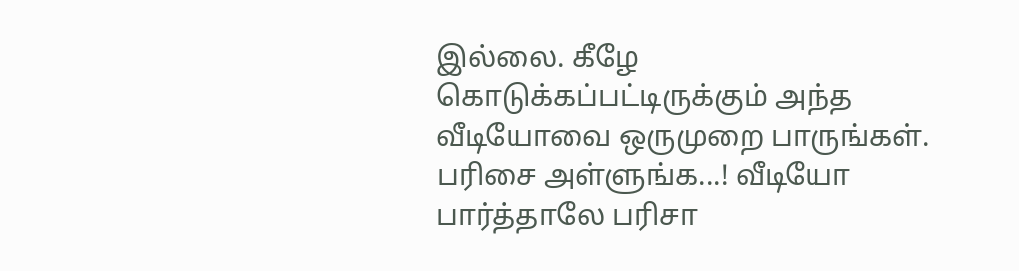இல்லை. கீழே கொடுக்கப்பட்டிருக்கும் அந்த வீடியோவை ஒருமுறை பாருங்கள். பரிசை அள்ளுங்க...! வீடியோ பார்த்தாலே பரிசா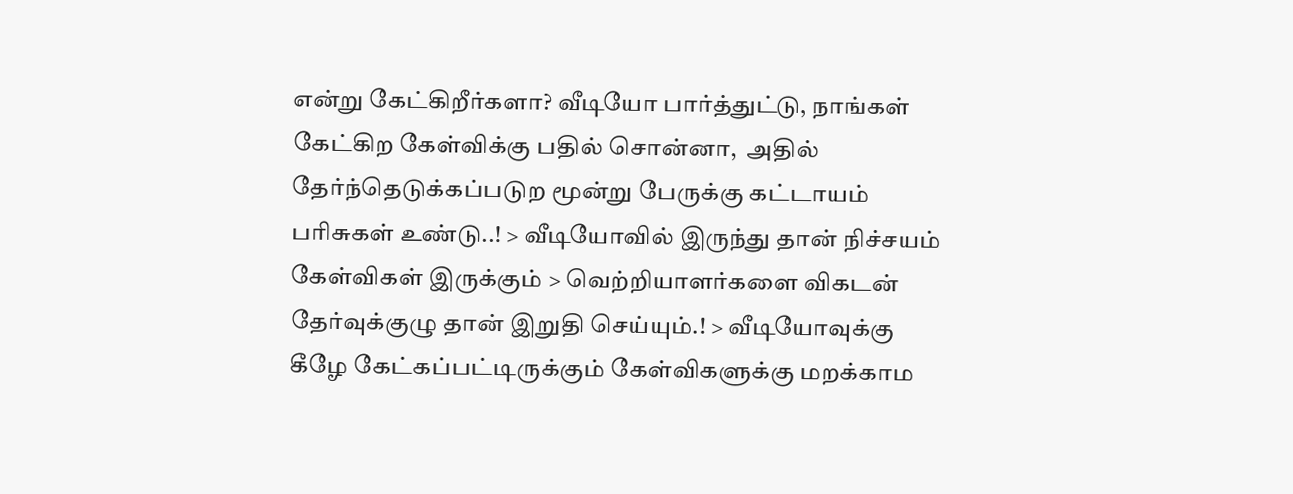என்று கேட்கிறீர்களா? வீடியோ பார்த்துட்டு, நாங்கள் கேட்கிற கேள்விக்கு பதில் சொன்னா,  அதில் தேர்ந்தெடுக்கப்படுற மூன்று பேருக்கு கட்டாயம் பரிசுகள் உண்டு..! > வீடியோவில் இருந்து தான் நிச்சயம் கேள்விகள் இருக்கும் > வெற்றியாளர்களை விகடன் தேர்வுக்குழு தான் இறுதி செய்யும்.! > வீடியோவுக்கு கீழே கேட்கப்பட்டிருக்கும் கேள்விகளுக்கு மறக்காம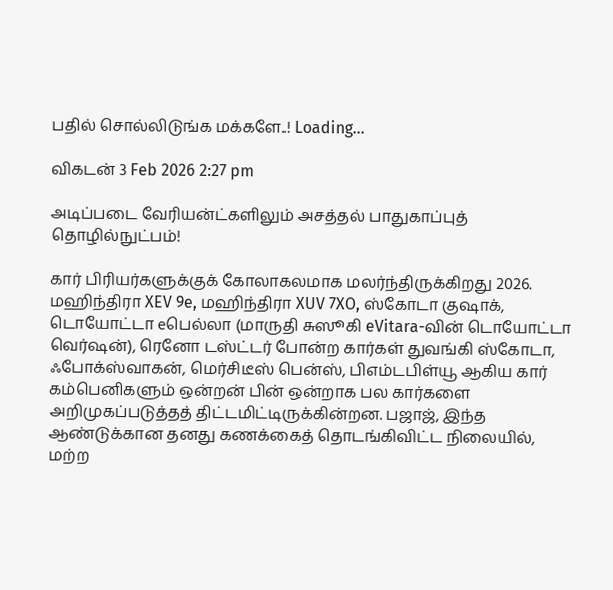பதில் சொல்லிடுங்க மக்களே..! Loading…

விகடன் 3 Feb 2026 2:27 pm

அடிப்படை வேரியன்ட்களிலும் அசத்தல் பாதுகாப்புத் தொழில்நுட்பம்!

கார் பிரியர்களுக்குக் கோலாகலமாக மலர்ந்திருக்கிறது 2026. மஹிந்திரா XEV 9e, மஹிந்திரா XUV 7XO, ஸ்கோடா குஷாக், டொயோட்டா eபெல்லா (மாருதி சுஸூகி eVitara-வின் டொயோட்டா வெர்ஷன்), ரெனோ டஸ்ட்டர் போன்ற கார்கள் துவங்கி ஸ்கோடா, ஃபோக்ஸ்வாகன், மெர்சிடீஸ் பென்ஸ், பிஎம்டபிள்யூ ஆகிய கார் கம்பெனிகளும் ஒன்றன் பின் ஒன்றாக பல கார்களை அறிமுகப்படுத்தத் திட்டமிட்டிருக்கின்றன. பஜாஜ், இந்த ஆண்டுக்கான தனது கணக்கைத் தொடங்கிவிட்ட நிலையில், மற்ற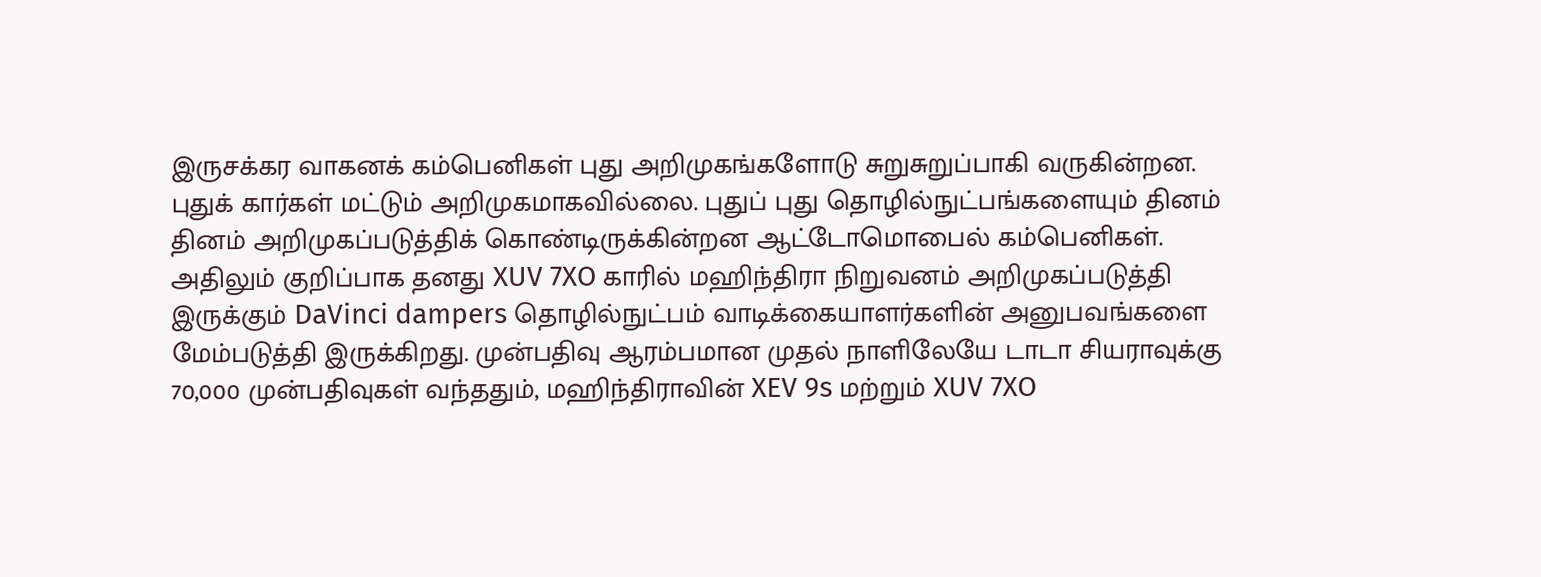இருசக்கர வாகனக் கம்பெனிகள் புது அறிமுகங்களோடு சுறுசுறுப்பாகி வருகின்றன. புதுக் கார்கள் மட்டும் அறிமுகமாகவில்லை. புதுப் புது தொழில்நுட்பங்களையும் தினம் தினம் அறிமுகப்படுத்திக் கொண்டிருக்கின்றன ஆட்டோமொபைல் கம்பெனிகள். அதிலும் குறிப்பாக தனது XUV 7XO காரில் மஹிந்திரா நிறுவனம் அறிமுகப்படுத்தி இருக்கும் DaVinci dampers தொழில்நுட்பம் வாடிக்கையாளர்களின் அனுபவங்களை மேம்படுத்தி இருக்கிறது. முன்பதிவு ஆரம்பமான முதல் நாளிலேயே டாடா சியராவுக்கு 70,000 முன்பதிவுகள் வந்ததும், மஹிந்திராவின் XEV 9s மற்றும் XUV 7XO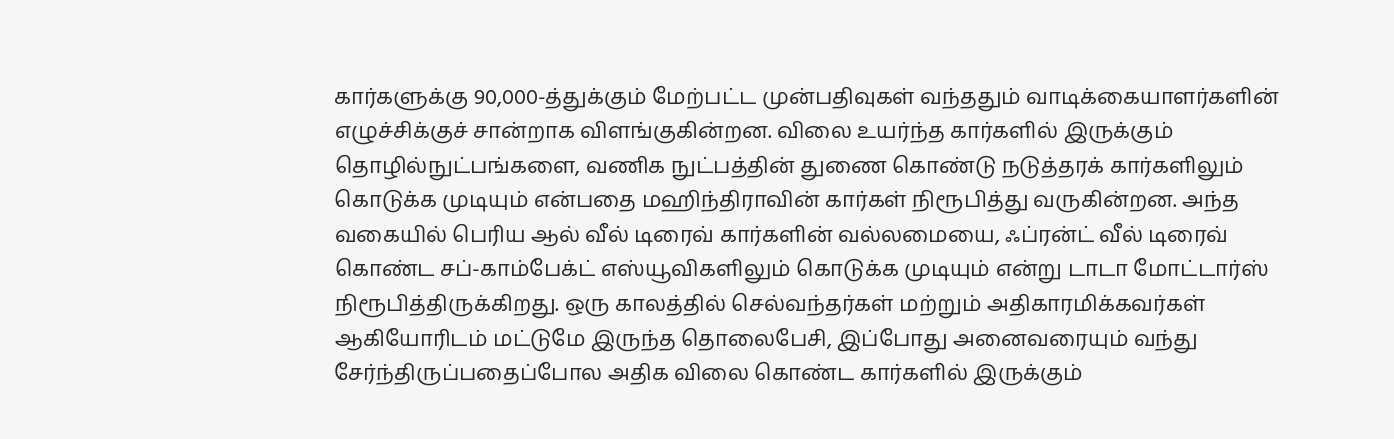கார்களுக்கு 90,000-த்துக்கும் மேற்பட்ட முன்பதிவுகள் வந்ததும் வாடிக்கையாளர்களின் எழுச்சிக்குச் சான்றாக விளங்குகின்றன. விலை உயர்ந்த கார்களில் இருக்கும் தொழில்நுட்பங்களை, வணிக நுட்பத்தின் துணை கொண்டு நடுத்தரக் கார்களிலும் கொடுக்க முடியும் என்பதை மஹிந்திராவின் கார்கள் நிரூபித்து வருகின்றன. அந்த வகையில் பெரிய ஆல் வீல் டிரைவ் கார்களின் வல்லமையை, ஃப்ரன்ட் வீல் டிரைவ் கொண்ட சப்-காம்பேக்ட் எஸ்யூவிகளிலும் கொடுக்க முடியும் என்று டாடா மோட்டார்ஸ் நிரூபித்திருக்கிறது. ஒரு காலத்தில் செல்வந்தர்கள் மற்றும் அதிகாரமிக்கவர்கள் ஆகியோரிடம் மட்டுமே இருந்த தொலைபேசி, இப்போது அனைவரையும் வந்து சேர்ந்திருப்பதைப்போல அதிக விலை கொண்ட கார்களில் இருக்கும்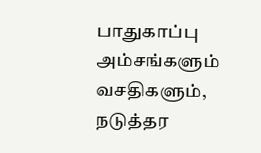பாதுகாப்பு அம்சங்களும் வசதிகளும், நடுத்தர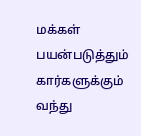மக்கள் பயன்படுத்தும் கார்களுக்கும் வந்து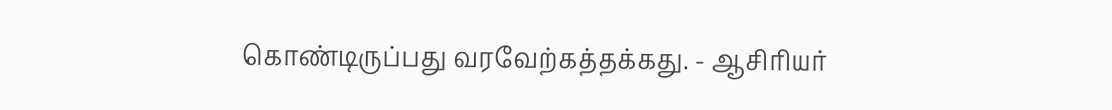கொண்டிருப்பது வரவேற்கத்தக்கது. - ஆசிரியர்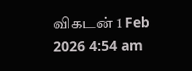விகடன் 1 Feb 2026 4:54 am